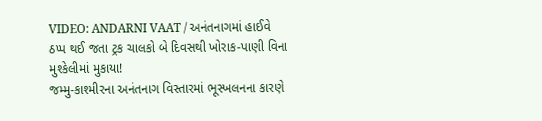VIDEO: ANDARNI VAAT / અનંતનાગમાં હાઈવે ઠપ્પ થઈ જતા ટ્રક ચાલકો બે દિવસથી ખોરાક-પાણી વિના મુશ્કેલીમાં મુકાયા!
જમ્મુ-કાશ્મીરના અનંતનાગ વિસ્તારમાં ભૂસ્ખલનના કારણે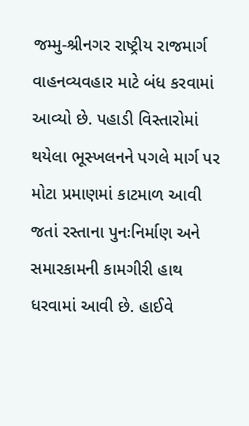જમ્મુ-શ્રીનગર રાષ્ટ્રીય રાજમાર્ગ વાહનવ્યવહાર માટે બંધ કરવામાં આવ્યો છે. પહાડી વિસ્તારોમાં થયેલા ભૂસ્ખલનને પગલે માર્ગ પર મોટા પ્રમાણમાં કાટમાળ આવી જતાં રસ્તાના પુનઃનિર્માણ અને સમારકામની કામગીરી હાથ ધરવામાં આવી છે. હાઈવે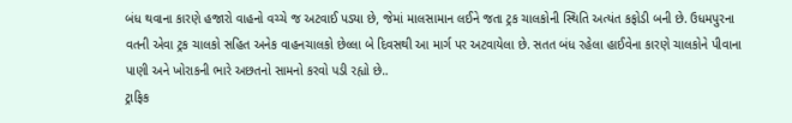બંધ થવાના કારણે હજારો વાહનો વચ્ચે જ અટવાઈ પડ્યા છે, જેમાં માલસામાન લઈને જતા ટ્રક ચાલકોની સ્થિતિ અત્યંત કફોડી બની છે. ઉધમપુરના વતની એવા ટ્રક ચાલકો સહિત અનેક વાહનચાલકો છેલ્લા બે દિવસથી આ માર્ગ પર અટવાયેલા છે. સતત બંધ રહેલા હાઈવેના કારણે ચાલકોને પીવાના પાણી અને ખોરાકની ભારે અછતનો સામનો કરવો પડી રહ્યો છે..
ટ્રાફિક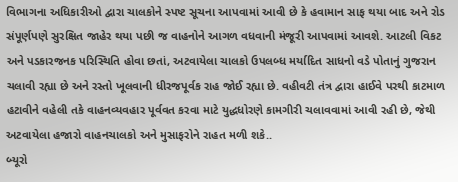વિભાગના અધિકારીઓ દ્વારા ચાલકોને સ્પષ્ટ સૂચના આપવામાં આવી છે કે હવામાન સાફ થયા બાદ અને રોડ સંપૂર્ણપણે સુરક્ષિત જાહેર થયા પછી જ વાહનોને આગળ વધવાની મંજૂરી આપવામાં આવશે. આટલી વિકટ અને પડકારજનક પરિસ્થિતિ હોવા છતાં, અટવાયેલા ચાલકો ઉપલબ્ધ મર્યાદિત સાધનો વડે પોતાનું ગુજરાન ચલાવી રહ્યા છે અને રસ્તો ખૂલવાની ધીરજપૂર્વક રાહ જોઈ રહ્યા છે. વહીવટી તંત્ર દ્વારા હાઈવે પરથી કાટમાળ હટાવીને વહેલી તકે વાહનવ્યવહાર પૂર્વવત કરવા માટે યુદ્ધધોરણે કામગીરી ચલાવવામાં આવી રહી છે, જેથી અટવાયેલા હજારો વાહનચાલકો અને મુસાફરોને રાહત મળી શકે..
બ્યૂરો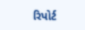રિપોર્ટ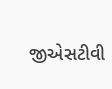જીએસટીવી